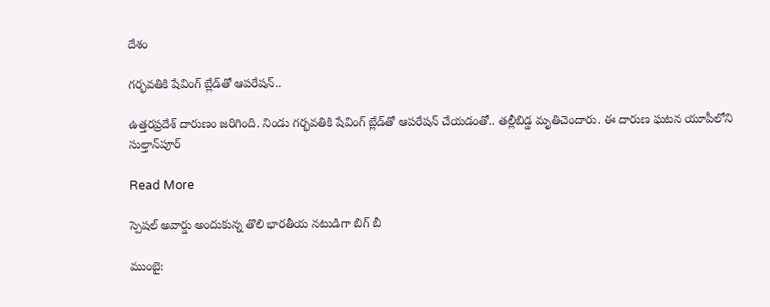దేశం

గర్భవతికి షేవింగ్ బ్లేడ్‌తో ఆపరేషన్..

ఉత్తరప్రదేశ్ దారుణం జరిగింది. నిండు గర్భవతికి షేవింగ్ బ్లేడ్‌తో ఆపరేషన్ చేయడంతో.. తల్లీబిడ్డ మృతిచెందారు. ఈ దారుణ ఘటన యూపీలోని సుల్తాన్‌పూర్

Read More

స్పెషల్ అవార్డు అందుకున్న తొలి భారతీయ నటుడిగా బిగ్ బీ

ముంబై: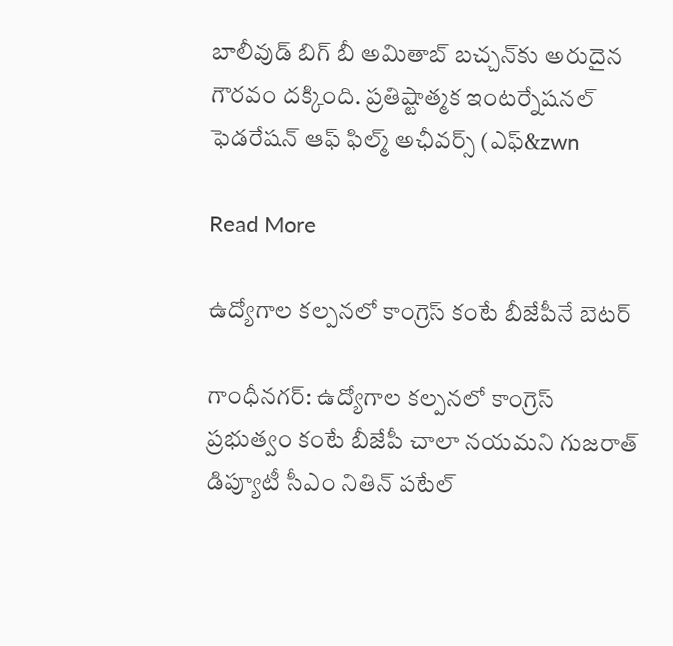బాలీవుడ్ బిగ్ బీ అమితాబ్‌ బచ్చన్‌కు అరుదైన గౌరవం దక్కింది. ప్రతిష్టాత్మక ఇంటర్నేషనల్ ఫెడరేషన్ ఆఫ్ ఫిల్మ్ అఛీవర్స్ (ఎఫ్‌&zwn

Read More

ఉద్యోగాల కల్పనలో కాంగ్రెస్ కంటే బీజేపీనే బెటర్

గాంధీనగర్: ఉద్యోగాల కల్పనలో కాంగ్రెస్ ప్రభుత్వం కంటే బీజేపీ చాలా నయమని గుజరాత్ డిప్యూటీ సీఎం నితిన్ పటేల్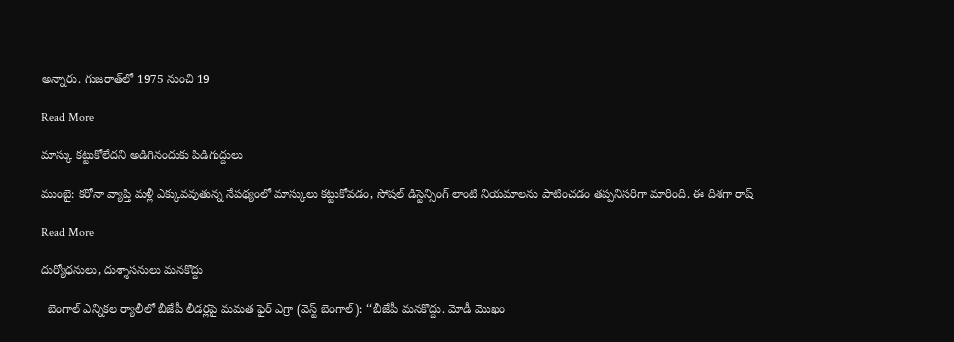అన్నారు. గుజరాత్‌‌లో 1975 నుంచి 19

Read More

మాస్కు కట్టుకోలేదని అడిగినందుకు పిడిగుద్దులు

ముంబై: కరోనా వ్యాప్తి మళ్లీ ఎక్కువవుతున్న నేపథ్యంలో మాస్కులు కట్టుకోవడం, సోషల్ డిస్టెన్సింగ్ లాంటి నియమాలను పాటించడం తప్పనిసరిగా మారింది. ఈ దిశగా రాష్

Read More

దుర్యోధనులు, దుశ్శాసనులు మనకొద్దు

  బెంగాల్ ఎన్నికల ర్యాలీలో బీజేపీ లీడర్లపై మమత ఫైర్ ఎగ్రా (వెస్ట్ బెంగాల్): ‘‘బీజేపీ మనకొద్దు. మోడీ మొఖం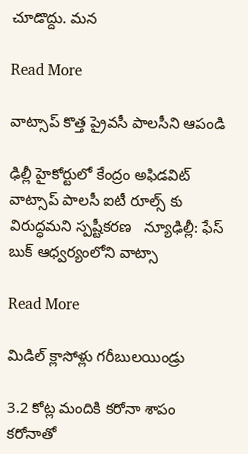చూడొద్దు. మన

Read More

వాట్సాప్ కొత్త ప్రైవసీ పాలసీని ఆపండి

ఢిల్లీ హైకోర్టులో కేంద్రం అఫిడవిట్  వాట్సాప్ పాలసీ ఐటీ రూల్స్ కు విరుద్ధమని స్పష్టీకరణ   న్యూఢిల్లీ: ఫేస్ బుక్ ఆధ్వర్యంలోని వాట్సా

Read More

మిడిల్‌‌ క్లాసోళ్లు గరీబులయిండ్రు

3.2 కోట్ల మందికి కరోనా శాపం కరోనాతో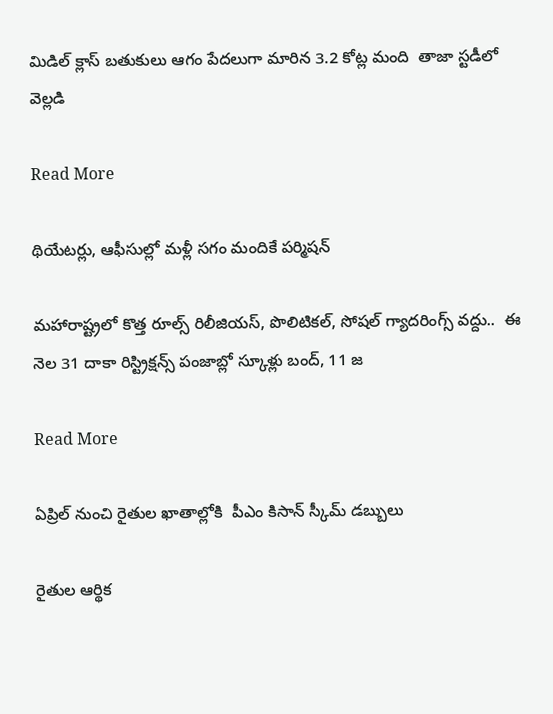మిడిల్‌‌ క్లాస్‌‌ బతుకులు ఆగం పేదలుగా మారిన 3.2 కోట్ల మంది  తాజా స్టడీలో వెల్లడి

Read More

థియేటర్లు, ఆఫీసుల్లో మళ్లీ సగం మందికే పర్మిషన్

మహారాష్ట్రలో కొత్త రూల్స్ రిలీజియస్, పొలిటికల్, సోషల్ గ్యాదరింగ్స్ వద్దు..  ఈ నెల 31 దాకా రిస్ట్రిక్షన్స్ పంజాబ్లో స్కూళ్లు బంద్, 11 జ

Read More

ఏప్రిల్ నుంచి రైతుల ఖాతాల్లోకి  పీఎం కిసాన్ స్కీమ్ డబ్బులు

రైతుల ఆర్థిక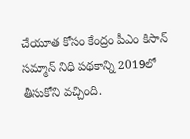చేయూత కోసం కేంద్రం పీఎం కిసాన్ సమ్మాన్ నిధి పథకాన్ని 2019లో తీసుకోని వచ్చింది.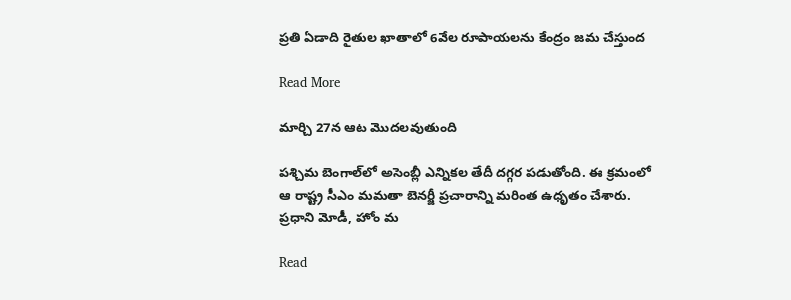ప్రతి ఏడాది రైతుల ఖాతాలో 6వేల రూపాయలను కేంద్రం జమ చేస్తుంద

Read More

మార్చి 27న ఆట మొదలవుతుంది

పశ్చిమ బెంగాల్‌లో అసెంబ్లీ ఎన్నికల తేదీ దగ్గర పడుతోంది. ఈ క్రమంలో ఆ రాష్ట్ర సీఎం మమతా బెనర్జీ ప్రచారాన్ని మరింత ఉధృతం చేశారు. ప్రధాని మోడీ, హోం మ

Read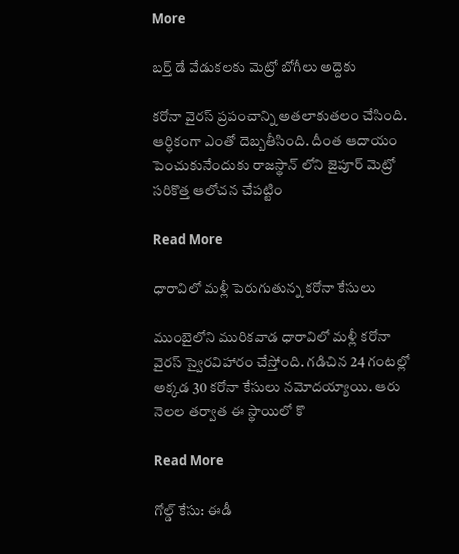More

బర్త్ డే వేడుకలకు మెట్రో బోగీలు అద్దెకు

కరోనా వైరస్ ప్రపంచాన్ని అతలాకుతలం చేసింది. ఆర్ధికంగా ఎంతో దెబ్బతీసింది. దీంత ఆదాయం పెంచుకునేందుకు రాజస్థాన్ లోని జైపూర్ మెట్రో సరికొత్త ఆలోచన చేపట్టిం

Read More

ధారావిలో మళ్లీ పెరుగుతున్న కరోనా కేసులు

ముంబైలోని మురికవాడ ధారావిలో మళ్లీ కరోనా వైరస్ స్వైరవిహారం చేస్తోంది. గడిచిన 24 గంటల్లో అక్కడ 30 కరోనా కేసులు నమోదయ్యాయి. ఆరు నెలల తర్వాత ఈ స్థాయిలో కొ

Read More

గోల్డ్ కేసు: ఈడీ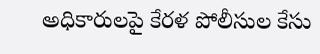అధికారులపై కేరళ పోలీసుల కేసు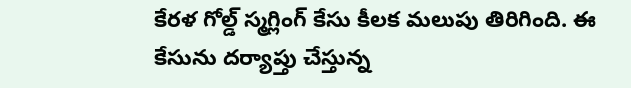కేరళ గోల్డ్ స్మగ్లింగ్‌ కేసు కీలక మలుపు తిరిగింది. ఈ కేసును దర్యాప్తు చేస్తున్న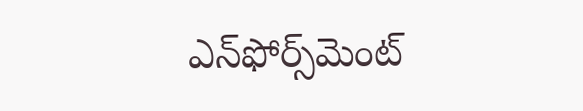ఎన్‌ఫోర్స్‌మెంట్‌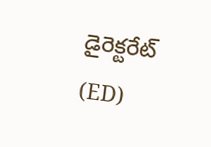డైరెక్టరేట్‌ (ED)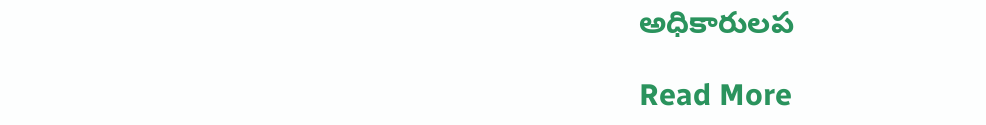అధికారులప

Read More